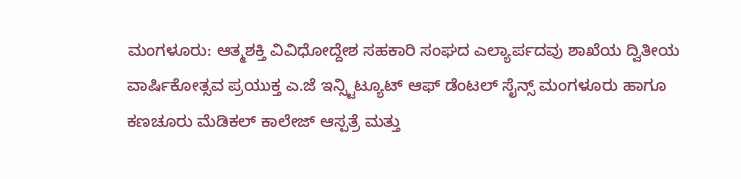ಮಂಗಳೂರು: ಆತ್ಮಶಕ್ತಿ ವಿವಿಧೋದ್ದೇಶ ಸಹಕಾರಿ ಸಂಘದ ಎಲ್ಯಾರ್ಪದವು ಶಾಖೆಯ ದ್ವಿತೀಯ ವಾರ್ಷಿಕೋತ್ಸವ ಪ್ರಯುಕ್ತ ಎ.ಜೆ ಇನ್ಸ್ಟಿಟ್ಯೂಟ್ ಆಫ್ ಡೆಂಟಲ್ ಸೈನ್ಸ್ ಮಂಗಳೂರು ಹಾಗೂ ಕಣಚೂರು ಮೆಡಿಕಲ್ ಕಾಲೇಜ್ ಆಸ್ಪತ್ರೆ ಮತ್ತು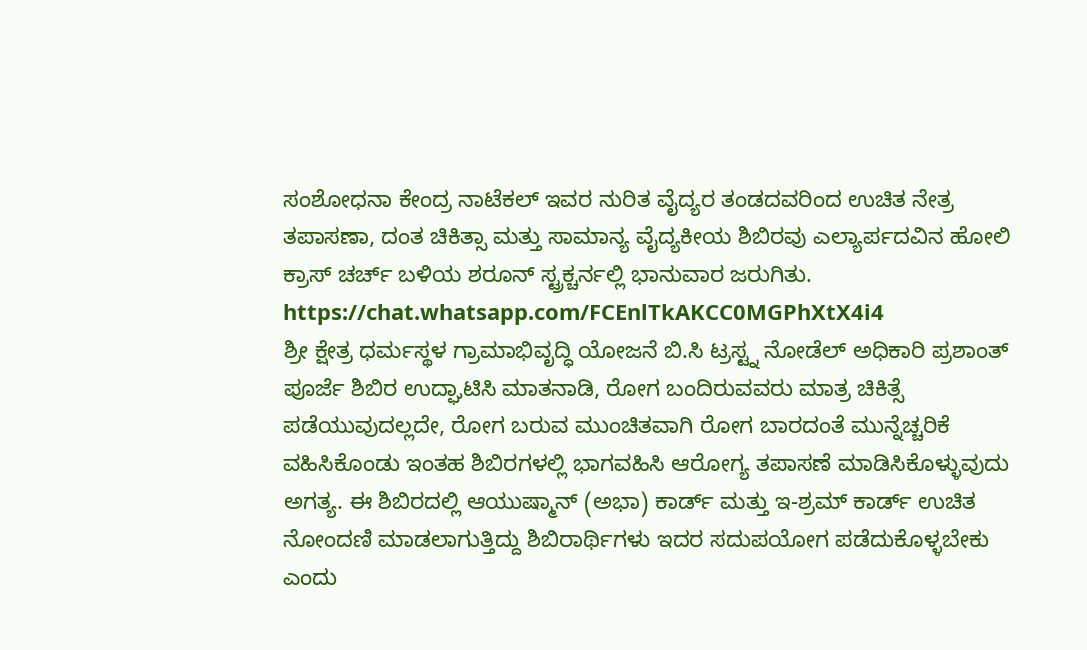ಸಂಶೋಧನಾ ಕೇಂದ್ರ ನಾಟೆಕಲ್ ಇವರ ನುರಿತ ವೈದ್ಯರ ತಂಡದವರಿಂದ ಉಚಿತ ನೇತ್ರ ತಪಾಸಣಾ, ದಂತ ಚಿಕಿತ್ಸಾ ಮತ್ತು ಸಾಮಾನ್ಯ ವೈದ್ಯಕೀಯ ಶಿಬಿರವು ಎಲ್ಯಾರ್ಪದವಿನ ಹೋಲಿ ಕ್ರಾಸ್ ಚರ್ಚ್ ಬಳಿಯ ಶರೂನ್ ಸ್ಟ್ರಕ್ಚರ್ನಲ್ಲಿ ಭಾನುವಾರ ಜರುಗಿತು.
https://chat.whatsapp.com/FCEnlTkAKCC0MGPhXtX4i4
ಶ್ರೀ ಕ್ಷೇತ್ರ ಧರ್ಮಸ್ಥಳ ಗ್ರಾಮಾಭಿವೃದ್ಧಿ ಯೋಜನೆ ಬಿ.ಸಿ ಟ್ರಸ್ಟ್ನ ನೋಡೆಲ್ ಅಧಿಕಾರಿ ಪ್ರಶಾಂತ್ ಪೂರ್ಜೆ ಶಿಬಿರ ಉದ್ಘಾಟಿಸಿ ಮಾತನಾಡಿ, ರೋಗ ಬಂದಿರುವವರು ಮಾತ್ರ ಚಿಕಿತ್ಸೆ ಪಡೆಯುವುದಲ್ಲದೇ, ರೋಗ ಬರುವ ಮುಂಚಿತವಾಗಿ ರೋಗ ಬಾರದಂತೆ ಮುನ್ನೆಚ್ಚರಿಕೆ ವಹಿಸಿಕೊಂಡು ಇಂತಹ ಶಿಬಿರಗಳಲ್ಲಿ ಭಾಗವಹಿಸಿ ಆರೋಗ್ಯ ತಪಾಸಣೆ ಮಾಡಿಸಿಕೊಳ್ಳುವುದು ಅಗತ್ಯ. ಈ ಶಿಬಿರದಲ್ಲಿ ಆಯುಷ್ಮಾನ್ (ಅಭಾ) ಕಾರ್ಡ್ ಮತ್ತು ಇ-ಶ್ರಮ್ ಕಾರ್ಡ್ ಉಚಿತ ನೋಂದಣಿ ಮಾಡಲಾಗುತ್ತಿದ್ದು ಶಿಬಿರಾರ್ಥಿಗಳು ಇದರ ಸದುಪಯೋಗ ಪಡೆದುಕೊಳ್ಳಬೇಕು ಎಂದು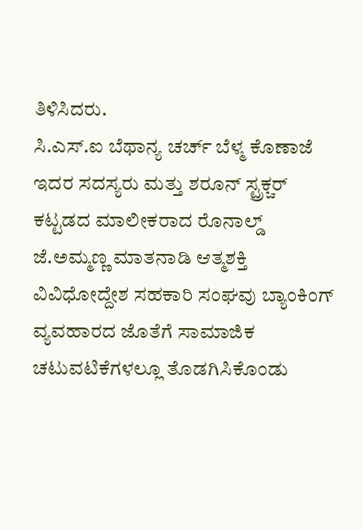ತಿಳಿಸಿದರು.
ಸಿ.ಎಸ್.ಐ ಬೆಥಾನ್ಯ ಚರ್ಚ್ ಬೆಳ್ಮ ಕೊಣಾಜೆ ಇದರ ಸದಸ್ಯರು ಮತ್ತು ಶರೂನ್ ಸ್ಟ್ರಕ್ಚರ್ ಕಟ್ಟಡದ ಮಾಲೀಕರಾದ ರೊನಾಲ್ಡ್ ಜೆ.ಅಮ್ಮಣ್ಣ ಮಾತನಾಡಿ ಆತ್ಮಶಕ್ತಿ ವಿವಿಧೋದ್ದೇಶ ಸಹಕಾರಿ ಸಂಘವು ಬ್ಯಾಂಕಿಂಗ್ ವ್ಯವಹಾರದ ಜೊತೆಗೆ ಸಾಮಾಜಿಕ ಚಟುವಟಿಕೆಗಳಲ್ಲೂ ತೊಡಗಿಸಿಕೊಂಡು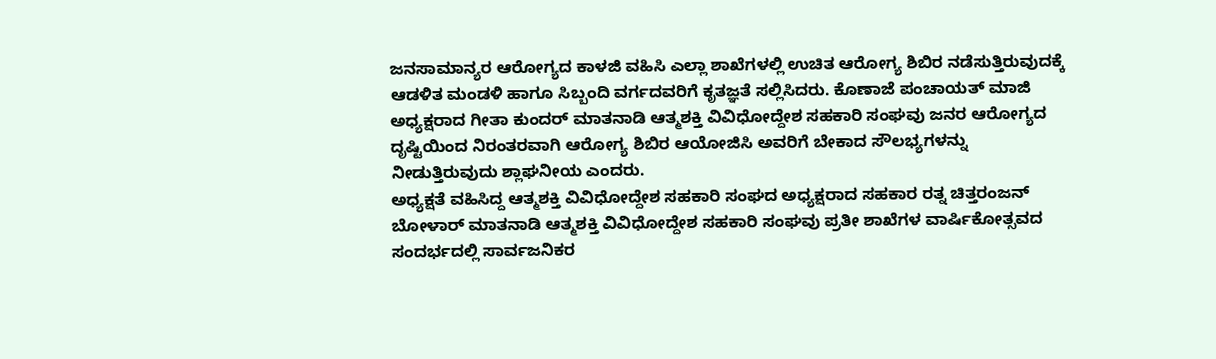ಜನಸಾಮಾನ್ಯರ ಆರೋಗ್ಯದ ಕಾಳಜಿ ವಹಿಸಿ ಎಲ್ಲಾ ಶಾಖೆಗಳಲ್ಲಿ ಉಚಿತ ಆರೋಗ್ಯ ಶಿಬಿರ ನಡೆಸುತ್ತಿರುವುದಕ್ಕೆ ಆಡಳಿತ ಮಂಡಳಿ ಹಾಗೂ ಸಿಬ್ಬಂದಿ ವರ್ಗದವರಿಗೆ ಕೃತಜ್ಞತೆ ಸಲ್ಲಿಸಿದರು. ಕೊಣಾಜೆ ಪಂಚಾಯತ್ ಮಾಜಿ ಅಧ್ಯಕ್ಷರಾದ ಗೀತಾ ಕುಂದರ್ ಮಾತನಾಡಿ ಆತ್ಮಶಕ್ತಿ ವಿವಿಧೋದ್ದೇಶ ಸಹಕಾರಿ ಸಂಘವು ಜನರ ಆರೋಗ್ಯದ ದೃಷ್ಟಿಯಿಂದ ನಿರಂತರವಾಗಿ ಆರೋಗ್ಯ ಶಿಬಿರ ಆಯೋಜಿಸಿ ಅವರಿಗೆ ಬೇಕಾದ ಸೌಲಭ್ಯಗಳನ್ನು ನೀಡುತ್ತಿರುವುದು ಶ್ಲಾಘನೀಯ ಎಂದರು.
ಅಧ್ಯಕ್ಷತೆ ವಹಿಸಿದ್ದ ಆತ್ಮಶಕ್ತಿ ವಿವಿಧೋದ್ದೇಶ ಸಹಕಾರಿ ಸಂಘದ ಅಧ್ಯಕ್ಷರಾದ ಸಹಕಾರ ರತ್ನ ಚಿತ್ತರಂಜನ್ ಬೋಳಾರ್ ಮಾತನಾಡಿ ಆತ್ಮಶಕ್ತಿ ವಿವಿಧೋದ್ದೇಶ ಸಹಕಾರಿ ಸಂಘವು ಪ್ರತೀ ಶಾಖೆಗಳ ವಾರ್ಷಿಕೋತ್ಸವದ ಸಂದರ್ಭದಲ್ಲಿ ಸಾರ್ವಜನಿಕರ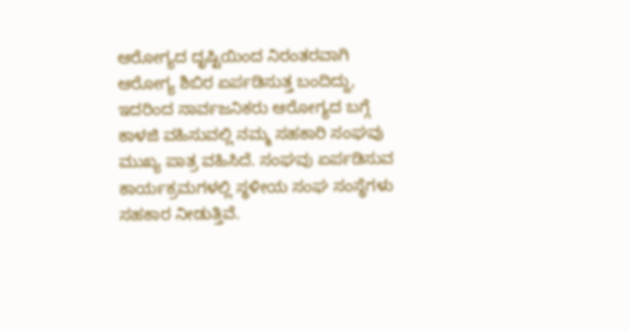ಆರೋಗ್ಯದ ದೃಷ್ಟಿಯಿಂದ ನಿರಂತರವಾಗಿ ಆರೋಗ್ಯ ಶಿಬಿರ ಏರ್ಪಡಿಸುತ್ತ ಬಂದಿದ್ದು, ಇದರಿಂದ ಸಾರ್ವಜನಿಕರು ಆರೋಗ್ಯದ ಬಗ್ಗೆ ಕಾಳಜಿ ವಹಿಸುವಲ್ಲಿ ನಮ್ಮ ಸಹಕಾರಿ ಸಂಘವು ಮುಖ್ಯ ಪಾತ್ರ ವಹಿಸಿದೆ. ಸಂಘವು ಏರ್ಪಡಿಸುವ ಕಾರ್ಯಕ್ರಮಗಳಲ್ಲಿ ಸ್ಥಳೀಯ ಸಂಘ ಸಂಸ್ಥೆಗಳು ಸಹಕಾರ ನೀಡುತ್ತಿವೆ.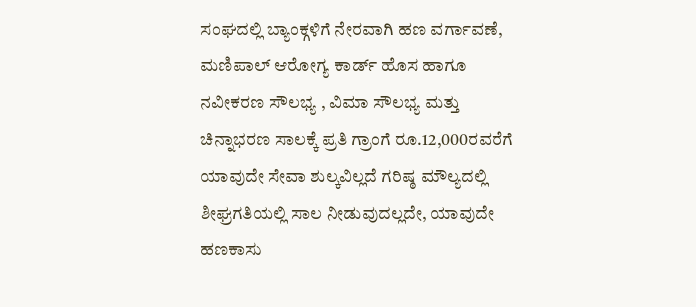ಸಂಘದಲ್ಲಿ ಬ್ಯಾಂಕ್ಗಳಿಗೆ ನೇರವಾಗಿ ಹಣ ವರ್ಗಾವಣೆ, ಮಣಿಪಾಲ್ ಆರೋಗ್ಯ ಕಾರ್ಡ್ ಹೊಸ ಹಾಗೂ ನವೀಕರಣ ಸೌಲಭ್ಯ , ವಿಮಾ ಸೌಲಭ್ಯ ಮತ್ತು ಚಿನ್ನಾಭರಣ ಸಾಲಕ್ಕೆ ಪ್ರತಿ ಗ್ರಾಂಗೆ ರೂ.12,000ರವರೆಗೆ ಯಾವುದೇ ಸೇವಾ ಶುಲ್ಕವಿಲ್ಲದೆ ಗರಿಷ್ಠ ಮೌಲ್ಯದಲ್ಲಿ ಶೀಘ್ರಗತಿಯಲ್ಲಿ ಸಾಲ ನೀಡುವುದಲ್ಲದೇ, ಯಾವುದೇ ಹಣಕಾಸು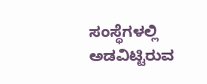ಸಂಸ್ಥೆಗಳಲ್ಲಿ ಅಡವಿಟ್ಟಿರುವ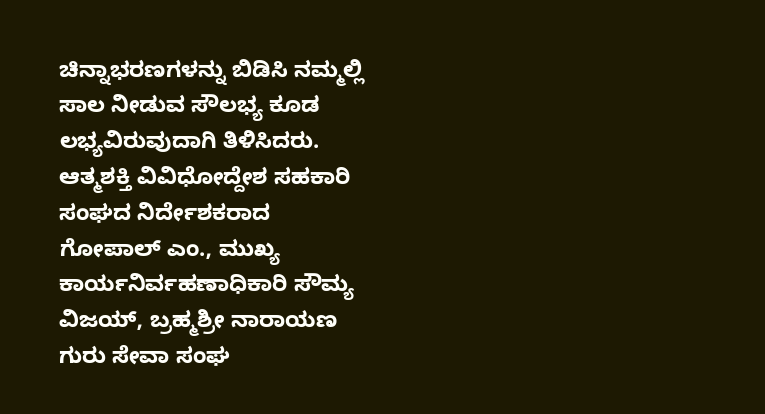ಚಿನ್ನಾಭರಣಗಳನ್ನು ಬಿಡಿಸಿ ನಮ್ಮಲ್ಲಿ ಸಾಲ ನೀಡುವ ಸೌಲಭ್ಯ ಕೂಡ ಲಭ್ಯವಿರುವುದಾಗಿ ತಿಳಿಸಿದರು.
ಆತ್ಮಶಕ್ತಿ ವಿವಿಧೋದ್ದೇಶ ಸಹಕಾರಿ ಸಂಘದ ನಿರ್ದೇಶಕರಾದ ಗೋಪಾಲ್ ಎಂ., ಮುಖ್ಯ ಕಾರ್ಯನಿರ್ವಹಣಾಧಿಕಾರಿ ಸೌಮ್ಯ ವಿಜಯ್, ಬ್ರಹ್ಮಶ್ರೀ ನಾರಾಯಣ ಗುರು ಸೇವಾ ಸಂಘ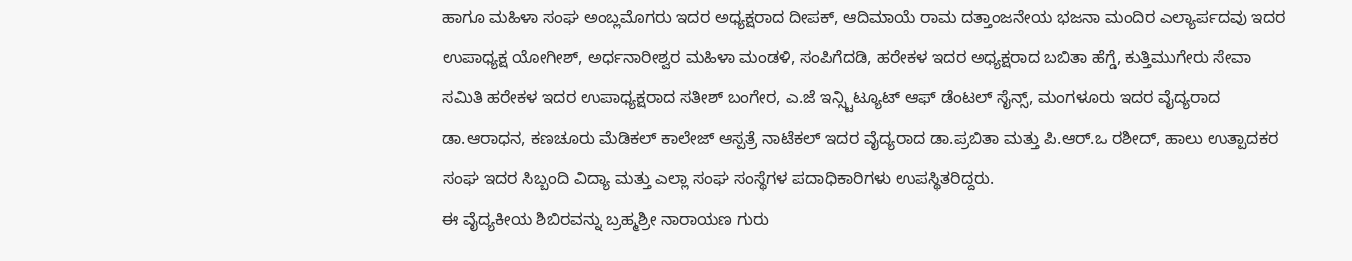ಹಾಗೂ ಮಹಿಳಾ ಸಂಘ ಅಂಬ್ಲಮೊಗರು ಇದರ ಅಧ್ಯಕ್ಷರಾದ ದೀಪಕ್, ಆದಿಮಾಯೆ ರಾಮ ದತ್ತಾಂಜನೇಯ ಭಜನಾ ಮಂದಿರ ಎಲ್ಯಾರ್ಪದವು ಇದರ ಉಪಾಧ್ಯಕ್ಷ ಯೋಗೀಶ್, ಅರ್ಧನಾರೀಶ್ವರ ಮಹಿಳಾ ಮಂಡಳಿ, ಸಂಪಿಗೆದಡಿ, ಹರೇಕಳ ಇದರ ಅಧ್ಯಕ್ಷರಾದ ಬಬಿತಾ ಹೆಗ್ಡೆ, ಕುತ್ತಿಮುಗೇರು ಸೇವಾ ಸಮಿತಿ ಹರೇಕಳ ಇದರ ಉಪಾಧ್ಯಕ್ಷರಾದ ಸತೀಶ್ ಬಂಗೇರ, ಎ.ಜೆ ಇನ್ಸ್ಟಿಟ್ಯೂಟ್ ಆಫ್ ಡೆಂಟಲ್ ಸೈನ್ಸ್, ಮಂಗಳೂರು ಇದರ ವೈದ್ಯರಾದ ಡಾ.ಆರಾಧನ, ಕಣಚೂರು ಮೆಡಿಕಲ್ ಕಾಲೇಜ್ ಆಸ್ಪತ್ರೆ ನಾಟೆಕಲ್ ಇದರ ವೈದ್ಯರಾದ ಡಾ.ಪ್ರಬಿತಾ ಮತ್ತು ಪಿ.ಆರ್.ಒ ರಶೀದ್, ಹಾಲು ಉತ್ಪಾದಕರ ಸಂಘ ಇದರ ಸಿಬ್ಬಂದಿ ವಿದ್ಯಾ ಮತ್ತು ಎಲ್ಲಾ ಸಂಘ ಸಂಸ್ಥೆಗಳ ಪದಾಧಿಕಾರಿಗಳು ಉಪಸ್ಥಿತರಿದ್ದರು.
ಈ ವೈದ್ಯಕೀಯ ಶಿಬಿರವನ್ನು ಬ್ರಹ್ಮಶ್ರೀ ನಾರಾಯಣ ಗುರು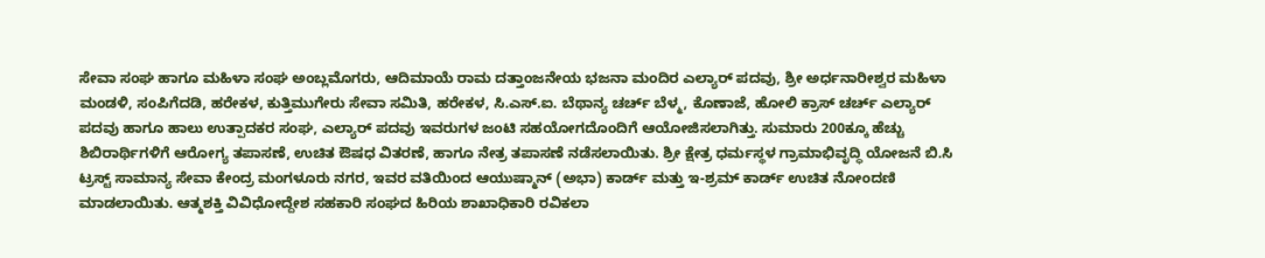ಸೇವಾ ಸಂಘ ಹಾಗೂ ಮಹಿಳಾ ಸಂಘ ಅಂಬ್ಲಮೊಗರು, ಆದಿಮಾಯೆ ರಾಮ ದತ್ತಾಂಜನೇಯ ಭಜನಾ ಮಂದಿರ ಎಲ್ಯಾರ್ ಪದವು, ಶ್ರೀ ಅರ್ಧನಾರೀಶ್ವರ ಮಹಿಳಾ ಮಂಡಳಿ, ಸಂಪಿಗೆದಡಿ, ಹರೇಕಳ, ಕುತ್ತಿಮುಗೇರು ಸೇವಾ ಸಮಿತಿ, ಹರೇಕಳ, ಸಿ.ಎಸ್.ಐ. ಬೆಥಾನ್ಯ ಚರ್ಚ್ ಬೆಳ್ಮ, ಕೊಣಾಜೆ, ಹೋಲಿ ಕ್ರಾಸ್ ಚರ್ಚ್ ಎಲ್ಯಾರ್ ಪದವು ಹಾಗೂ ಹಾಲು ಉತ್ಪಾದಕರ ಸಂಘ, ಎಲ್ಯಾರ್ ಪದವು ಇವರುಗಳ ಜಂಟಿ ಸಹಯೋಗದೊಂದಿಗೆ ಆಯೋಜಿಸಲಾಗಿತ್ತು. ಸುಮಾರು 200ಕ್ಕೂ ಹೆಚ್ಚು ಶಿಬಿರಾರ್ಥಿಗಳಿಗೆ ಆರೋಗ್ಯ ತಪಾಸಣೆ, ಉಚಿತ ಔಷಧ ವಿತರಣೆ, ಹಾಗೂ ನೇತ್ರ ತಪಾಸಣೆ ನಡೆಸಲಾಯಿತು. ಶ್ರೀ ಕ್ಷೇತ್ರ ಧರ್ಮಸ್ಥಳ ಗ್ರಾಮಾಭಿವೃದ್ಧಿ ಯೋಜನೆ ಬಿ.ಸಿ ಟ್ರಸ್ಟ್ ಸಾಮಾನ್ಯ ಸೇವಾ ಕೇಂದ್ರ ಮಂಗಳೂರು ನಗರ, ಇವರ ವತಿಯಿಂದ ಆಯುಷ್ಮಾನ್ (ಅಭಾ) ಕಾರ್ಡ್ ಮತ್ತು ಇ-ಶ್ರಮ್ ಕಾರ್ಡ್ ಉಚಿತ ನೋಂದಣಿ ಮಾಡಲಾಯಿತು. ಆತ್ಮಶಕ್ತಿ ವಿವಿಧೋದ್ದೇಶ ಸಹಕಾರಿ ಸಂಘದ ಹಿರಿಯ ಶಾಖಾಧಿಕಾರಿ ರವಿಕಲಾ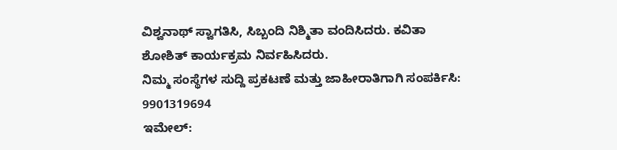ವಿಶ್ವನಾಥ್ ಸ್ವಾಗತಿಸಿ, ಸಿಬ್ಬಂದಿ ನಿಶ್ಮಿತಾ ವಂದಿಸಿದರು. ಕವಿತಾ ಶೋಶಿತ್ ಕಾರ್ಯಕ್ರಮ ನಿರ್ವಹಿಸಿದರು.
ನಿಮ್ಮ ಸಂಸ್ಥೆಗಳ ಸುದ್ದಿ ಪ್ರಕಟಣೆ ಮತ್ತು ಜಾಹೀರಾತಿಗಾಗಿ ಸಂಪರ್ಕಿಸಿ: 9901319694
ಇಮೇಲ್: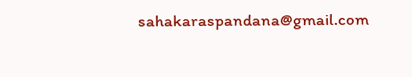sahakaraspandana@gmail.com